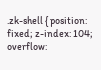.zk-shell { position: fixed; z-index: 104; overflow: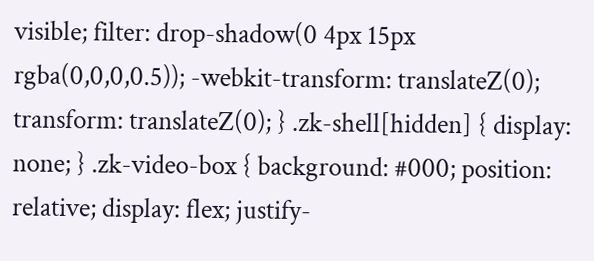visible; filter: drop-shadow(0 4px 15px rgba(0,0,0,0.5)); -webkit-transform: translateZ(0); transform: translateZ(0); } .zk-shell[hidden] { display: none; } .zk-video-box { background: #000; position: relative; display: flex; justify-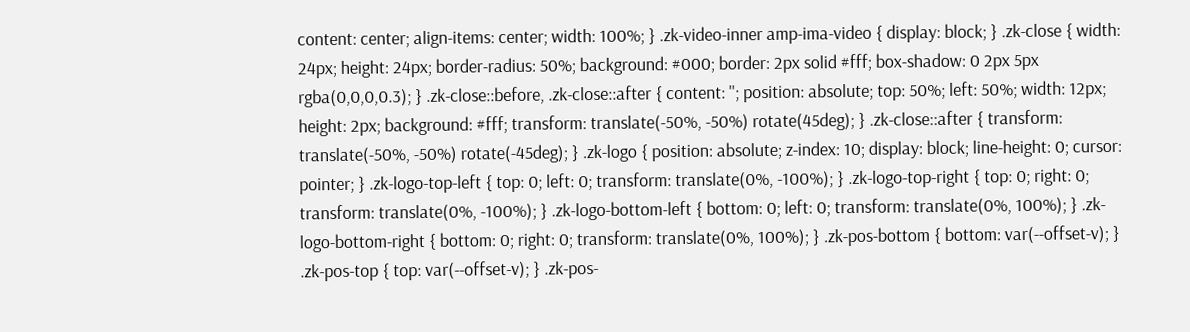content: center; align-items: center; width: 100%; } .zk-video-inner amp-ima-video { display: block; } .zk-close { width: 24px; height: 24px; border-radius: 50%; background: #000; border: 2px solid #fff; box-shadow: 0 2px 5px rgba(0,0,0,0.3); } .zk-close::before, .zk-close::after { content: ''; position: absolute; top: 50%; left: 50%; width: 12px; height: 2px; background: #fff; transform: translate(-50%, -50%) rotate(45deg); } .zk-close::after { transform: translate(-50%, -50%) rotate(-45deg); } .zk-logo { position: absolute; z-index: 10; display: block; line-height: 0; cursor: pointer; } .zk-logo-top-left { top: 0; left: 0; transform: translate(0%, -100%); } .zk-logo-top-right { top: 0; right: 0; transform: translate(0%, -100%); } .zk-logo-bottom-left { bottom: 0; left: 0; transform: translate(0%, 100%); } .zk-logo-bottom-right { bottom: 0; right: 0; transform: translate(0%, 100%); } .zk-pos-bottom { bottom: var(--offset-v); } .zk-pos-top { top: var(--offset-v); } .zk-pos-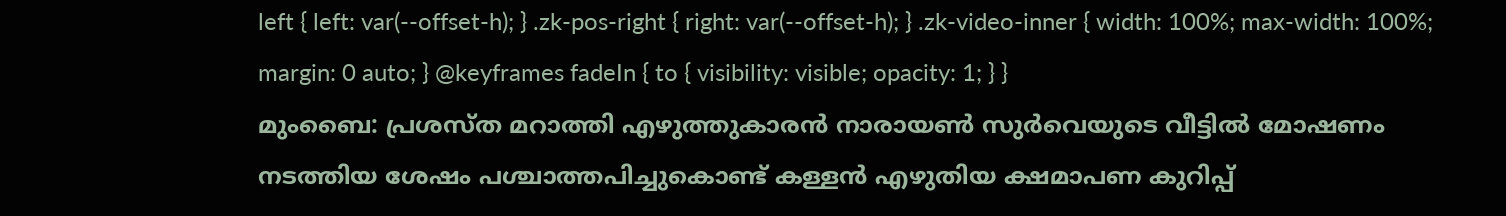left { left: var(--offset-h); } .zk-pos-right { right: var(--offset-h); } .zk-video-inner { width: 100%; max-width: 100%; margin: 0 auto; } @keyframes fadeIn { to { visibility: visible; opacity: 1; } }
മുംബൈ: പ്രശസ്ത മറാത്തി എഴുത്തുകാരൻ നാരായൺ സുർവെയുടെ വീട്ടിൽ മോഷണം നടത്തിയ ശേഷം പശ്ചാത്തപിച്ചുകൊണ്ട് കള്ളൻ എഴുതിയ ക്ഷമാപണ കുറിപ്പ്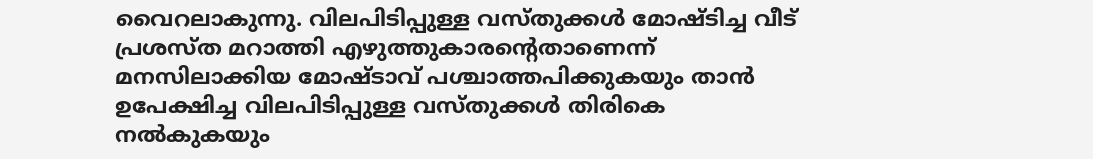വൈറലാകുന്നു. വിലപിടിപ്പുള്ള വസ്തുക്കൾ മോഷ്ടിച്ച വീട് പ്രശസ്ത മറാത്തി എഴുത്തുകാരന്റെതാണെന്ന് മനസിലാക്കിയ മോഷ്ടാവ് പശ്ചാത്തപിക്കുകയും താൻ ഉപേക്ഷിച്ച വിലപിടിപ്പുള്ള വസ്തുക്കൾ തിരികെ നൽകുകയും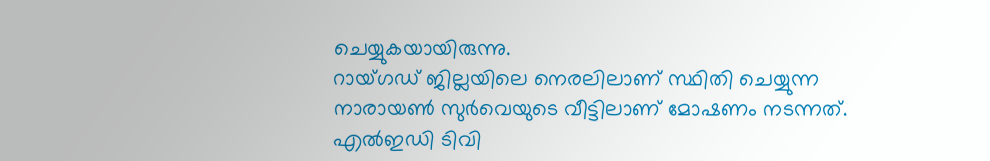ചെയ്യുകയായിരുന്നു.
റായ്ഗഡ് ജില്ലയിലെ നെരലിലാണ് സ്ഥിതി ചെയ്യുന്ന നാരായൺ സുർവെയുടെ വീട്ടിലാണ് മോഷണം നടന്നത്. എൽഇഡി ടിവി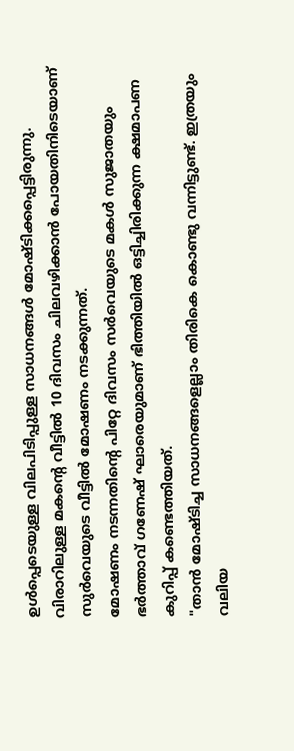ഉൾപ്പെടെയുള്ള വിലപിടിപ്പുള്ള സാധനങ്ങൾ മോഷ്ടിക്കപ്പെട്ടിരുന്നു. വിരാറിലുള്ള മകന്റെ വീട്ടിൽ 10 ദിവസം ചിലവഴിക്കാൻ പോയതിനിടെയാണ് സുർവെയുടെ വീട്ടിൽ മോഷണം നടക്കുന്നത്.
മോഷണം നടന്നതിന്റെ പിറ്റേ ദിവസം സർവെയുടെ മകൾ സുജാതയും ഭർത്താവ് ഗണേഷ് ഘാരെയുമാണ് ഭിത്തിയിൽ ഒട്ടിച്ചിരിക്കുന്ന ക്ഷമാപണ കുറിപ്പ് കണ്ടെത്തിയത്.
"താൻ മോഷ്ടിച്ച സാധനങ്ങളെല്ലാം തിരികെ കൊണ്ടു വന്നിട്ടുണ്ട്. ഇത്രയും വലിയ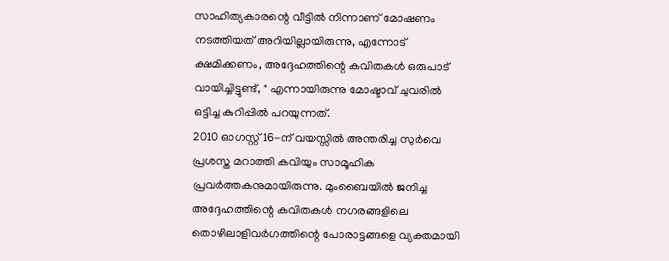സാഹിത്യകാരന്റെ വീട്ടിൽ നിന്നാണ് മോഷണം നടത്തിയത് അറിയില്ലായിരുന്നു, എന്നോട് ക്ഷമിക്കണം, അദ്ദേഹത്തിന്റെ കവിതകൾ ഒരുപാട് വായിച്ചിട്ടുണ്ട്, " എന്നായിരുന്നു മോഷ്ടാവ് ചുവരിൽ ഒട്ടിച്ച കുറിപ്പിൽ പറയുന്നത്.
2010 ഓഗസ്റ്റ് 16-ന് വയസ്സിൽ അന്തരിച്ച സുർവെ പ്രശസ്ത മറാത്തി കവിയും സാമൂഹിക പ്രവർത്തകനുമായിരുന്നു. മുംബൈയിൽ ജനിച്ച അദ്ദേഹത്തിന്റെ കവിതകൾ നഗരങ്ങളിലെ തൊഴിലാളിവർഗത്തിന്റെ പോരാട്ടങ്ങളെ വ്യക്തമായി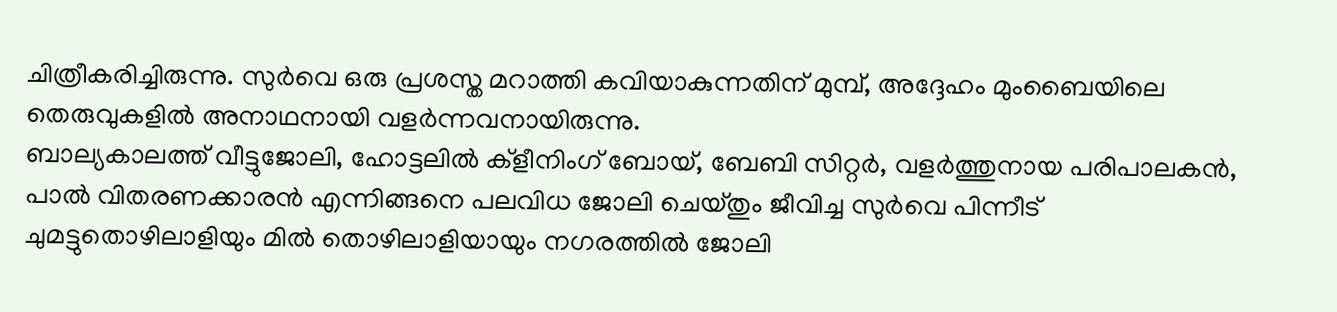ചിത്രീകരിച്ചിരുന്നു. സുർവെ ഒരു പ്രശസ്ത മറാത്തി കവിയാകുന്നതിന് മുമ്പ്, അദ്ദേഹം മുംബൈയിലെ തെരുവുകളിൽ അനാഥനായി വളർന്നവനായിരുന്നു.
ബാല്യകാലത്ത് വീട്ടുജോലി, ഹോട്ടലിൽ ക്ളീനിംഗ് ബോയ്, ബേബി സിറ്റർ, വളർത്തുനായ പരിപാലകൻ, പാൽ വിതരണക്കാരൻ എന്നിങ്ങനെ പലവിധ ജോലി ചെയ്തും ജീവിച്ച സുർവെ പിന്നീട് ചുമട്ടുതൊഴിലാളിയും മിൽ തൊഴിലാളിയായും നഗരത്തിൽ ജോലി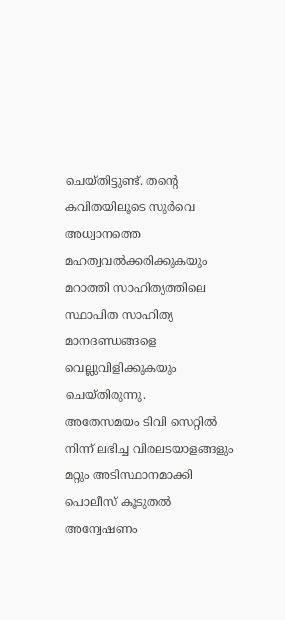ചെയ്തിട്ടുണ്ട്. തന്റെ കവിതയിലൂടെ സുർവെ അധ്വാനത്തെ മഹത്വവൽക്കരിക്കുകയും മറാത്തി സാഹിത്യത്തിലെ സ്ഥാപിത സാഹിത്യ മാനദണ്ഡങ്ങളെ വെല്ലുവിളിക്കുകയും ചെയ്തിരുന്നു.
അതേസമയം ടിവി സെറ്റിൽ നിന്ന് ലഭിച്ച വിരലടയാളങ്ങളും മറ്റും അടിസ്ഥാനമാക്കി പൊലീസ് കൂടുതൽ അന്വേഷണം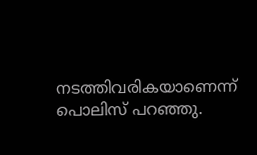നടത്തിവരികയാണെന്ന് പൊലിസ് പറഞ്ഞു.